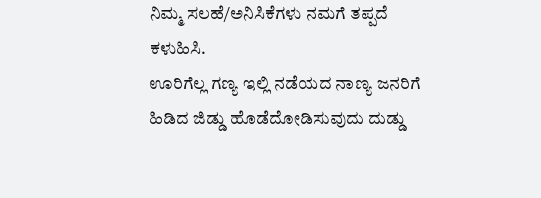ನಿಮ್ಮ ಸಲಹೆ/ಅನಿಸಿಕೆಗಳು ನಮಗೆ ತಪ್ಪದೆ ಕಳುಹಿಸಿ.
ಊರಿಗೆಲ್ಲ ಗಣ್ಯ ಇಲ್ಲಿ ನಡೆಯದ ನಾಣ್ಯ ಜನರಿಗೆ ಹಿಡಿದ ಜಿಡ್ಡು ಹೊಡೆದೋಡಿಸುವುದು ದುಡ್ಡು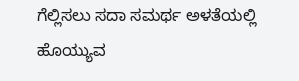ಗೆಲ್ಲಿಸಲು ಸದಾ ಸಮರ್ಥ ಅಳತೆಯಲ್ಲಿ ಹೊಯ್ಯುವ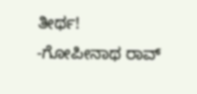ತೀರ್ಥ!
-ಗೋಪೀನಾಥ ರಾವ್